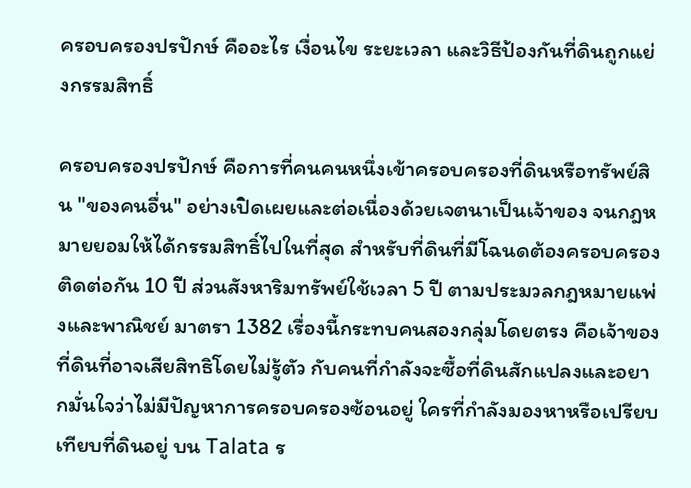ครอบครองปรปักษ์ คืออะไร เงื่อนไข ระยะเวลา และวิธีป้องกันที่ดินถูกแย่งกรรมสิทธิ์

ครอบครองปรปักษ์ คือการที่คนคนหนึ่งเข้าครอบครองที่ดินหรือทรัพย์สิน "ของคนอื่น" อย่างเปิดเผยและต่อเนื่องด้วยเจตนาเป็นเจ้าของ จนกฎหมายยอมให้ได้กรรมสิทธิ์ไปในที่สุด สำหรับที่ดินที่มีโฉนดต้องครอบครองติดต่อกัน 10 ปี ส่วนสังหาริมทรัพย์ใช้เวลา 5 ปี ตามประมวลกฎหมายแพ่งและพาณิชย์ มาตรา 1382 เรื่องนี้กระทบคนสองกลุ่มโดยตรง คือเจ้าของที่ดินที่อาจเสียสิทธิโดยไม่รู้ตัว กับคนที่กำลังจะซื้อที่ดินสักแปลงและอยากมั่นใจว่าไม่มีปัญหาการครอบครองซ้อนอยู่ ใครที่กำลังมองหาหรือเปรียบเทียบที่ดินอยู่ บน Talata ร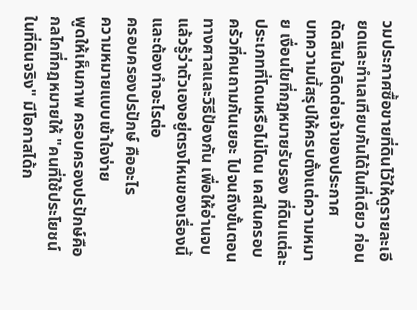วมประกาศซื้อขายที่ดินไว้ให้ดูรายละเอียดและทำเลเทียบกันได้ในที่เดียว ก่อนตัดสินใจติดต่อเจ้าของประกาศ
บทความนี้สรุปให้ครบตั้งแต่ความหมาย เงื่อนไขที่กฎหมายรับรอง ที่ดินแต่ละประเภทที่โดนหรือไม่โดน เคสในครอบครัวที่คนถามกันเยอะ ไปจนถึงขั้นตอนทางศาลและวิธีป้องกัน เพื่อให้อ่านจบแล้วรู้ว่าตัวเองอยู่ตรงไหนของเรื่องนี้ และต้องทำอะไรต่อ
ครอบครองปรปักษ์ คืออะไร
ความหมายแบบเข้าใจง่าย
พูดให้เห็นภาพ ครอบครองปรปักษ์คือกลไกที่กฎหมายให้ "คนที่ใช้ประโยชน์ในที่ดินจริง" มีโอกาสได้ก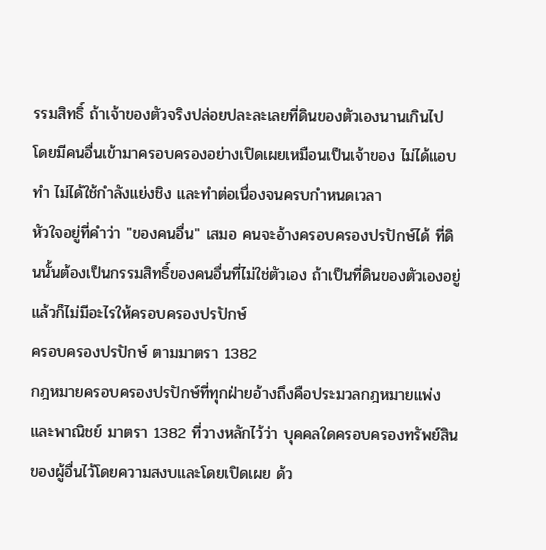รรมสิทธิ์ ถ้าเจ้าของตัวจริงปล่อยปละละเลยที่ดินของตัวเองนานเกินไป โดยมีคนอื่นเข้ามาครอบครองอย่างเปิดเผยเหมือนเป็นเจ้าของ ไม่ได้แอบทำ ไม่ได้ใช้กำลังแย่งชิง และทำต่อเนื่องจนครบกำหนดเวลา
หัวใจอยู่ที่คำว่า "ของคนอื่น" เสมอ คนจะอ้างครอบครองปรปักษ์ได้ ที่ดินนั้นต้องเป็นกรรมสิทธิ์ของคนอื่นที่ไม่ใช่ตัวเอง ถ้าเป็นที่ดินของตัวเองอยู่แล้วก็ไม่มีอะไรให้ครอบครองปรปักษ์
ครอบครองปรปักษ์ ตามมาตรา 1382
กฎหมายครอบครองปรปักษ์ที่ทุกฝ่ายอ้างถึงคือประมวลกฎหมายแพ่งและพาณิชย์ มาตรา 1382 ที่วางหลักไว้ว่า บุคคลใดครอบครองทรัพย์สินของผู้อื่นไว้โดยความสงบและโดยเปิดเผย ด้ว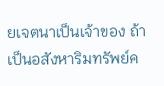ยเจตนาเป็นเจ้าของ ถ้าเป็นอสังหาริมทรัพย์ค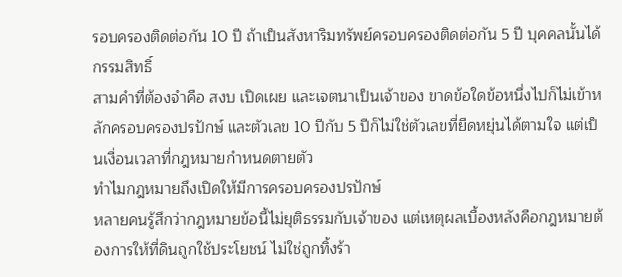รอบครองติดต่อกัน 10 ปี ถ้าเป็นสังหาริมทรัพย์ครอบครองติดต่อกัน 5 ปี บุคคลนั้นได้กรรมสิทธิ์
สามคำที่ต้องจำคือ สงบ เปิดเผย และเจตนาเป็นเจ้าของ ขาดข้อใดข้อหนึ่งไปก็ไม่เข้าหลักครอบครองปรปักษ์ และตัวเลข 10 ปีกับ 5 ปีก็ไม่ใช่ตัวเลขที่ยืดหยุ่นได้ตามใจ แต่เป็นเงื่อนเวลาที่กฎหมายกำหนดตายตัว
ทำไมกฎหมายถึงเปิดให้มีการครอบครองปรปักษ์
หลายคนรู้สึกว่ากฎหมายข้อนี้ไม่ยุติธรรมกับเจ้าของ แต่เหตุผลเบื้องหลังคือกฎหมายต้องการให้ที่ดินถูกใช้ประโยชน์ ไม่ใช่ถูกทิ้งร้า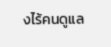งไร้คนดูแล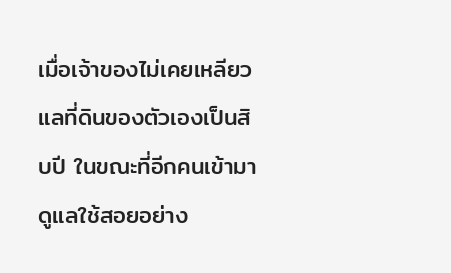เมื่อเจ้าของไม่เคยเหลียวแลที่ดินของตัวเองเป็นสิบปี ในขณะที่อีกคนเข้ามาดูแลใช้สอยอย่าง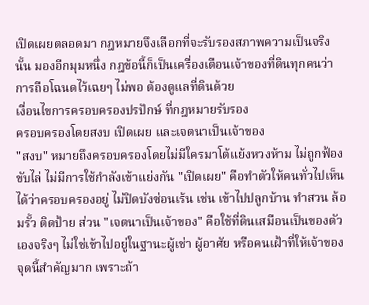เปิดเผยตลอดมา กฎหมายจึงเลือกที่จะรับรองสภาพความเป็นจริงนั้น มองอีกมุมหนึ่ง กฎข้อนี้ก็เป็นเครื่องเตือนเจ้าของที่ดินทุกคนว่าการถือโฉนดไว้เฉยๆ ไม่พอ ต้องดูแลที่ดินด้วย
เงื่อนไขการครอบครองปรปักษ์ ที่กฎหมายรับรอง
ครอบครองโดยสงบ เปิดเผย และเจตนาเป็นเจ้าของ
"สงบ" หมายถึงครอบครองโดยไม่มีใครมาโต้แย้งหวงห้าม ไม่ถูกฟ้องขับไล่ ไม่มีการใช้กำลังเข้าแย่งกัน "เปิดเผย" คือทำตัวให้คนทั่วไปเห็นได้ว่าครอบครองอยู่ ไม่ปิดบังซ่อนเร้น เช่น เข้าไปปลูกบ้าน ทำสวน ล้อมรั้ว ติดป้าย ส่วน "เจตนาเป็นเจ้าของ" คือใช้ที่ดินเสมือนเป็นของตัวเองจริงๆ ไม่ใช่เข้าไปอยู่ในฐานะผู้เช่า ผู้อาศัย หรือคนเฝ้าที่ให้เจ้าของ
จุดนี้สำคัญมาก เพราะถ้า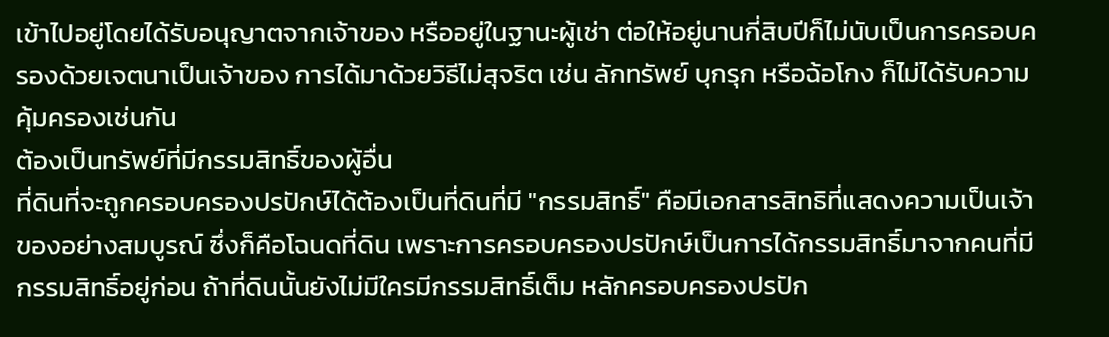เข้าไปอยู่โดยได้รับอนุญาตจากเจ้าของ หรืออยู่ในฐานะผู้เช่า ต่อให้อยู่นานกี่สิบปีก็ไม่นับเป็นการครอบครองด้วยเจตนาเป็นเจ้าของ การได้มาด้วยวิธีไม่สุจริต เช่น ลักทรัพย์ บุกรุก หรือฉ้อโกง ก็ไม่ได้รับความคุ้มครองเช่นกัน
ต้องเป็นทรัพย์ที่มีกรรมสิทธิ์ของผู้อื่น
ที่ดินที่จะถูกครอบครองปรปักษ์ได้ต้องเป็นที่ดินที่มี "กรรมสิทธิ์" คือมีเอกสารสิทธิที่แสดงความเป็นเจ้าของอย่างสมบูรณ์ ซึ่งก็คือโฉนดที่ดิน เพราะการครอบครองปรปักษ์เป็นการได้กรรมสิทธิ์มาจากคนที่มีกรรมสิทธิ์อยู่ก่อน ถ้าที่ดินนั้นยังไม่มีใครมีกรรมสิทธิ์เต็ม หลักครอบครองปรปัก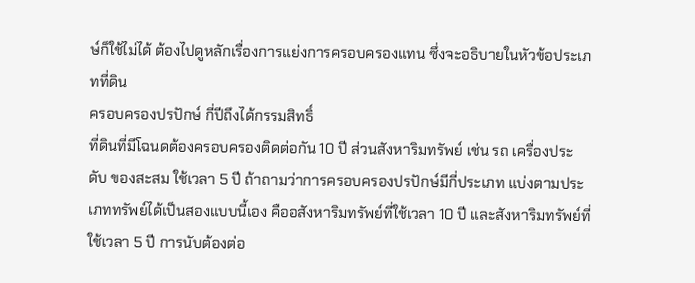ษ์ก็ใช้ไม่ได้ ต้องไปดูหลักเรื่องการแย่งการครอบครองแทน ซึ่งจะอธิบายในหัวข้อประเภทที่ดิน
ครอบครองปรปักษ์ กี่ปีถึงได้กรรมสิทธิ์
ที่ดินที่มีโฉนดต้องครอบครองติดต่อกัน 10 ปี ส่วนสังหาริมทรัพย์ เช่น รถ เครื่องประดับ ของสะสม ใช้เวลา 5 ปี ถ้าถามว่าการครอบครองปรปักษ์มีกี่ประเภท แบ่งตามประเภททรัพย์ได้เป็นสองแบบนี้เอง คืออสังหาริมทรัพย์ที่ใช้เวลา 10 ปี และสังหาริมทรัพย์ที่ใช้เวลา 5 ปี การนับต้องต่อ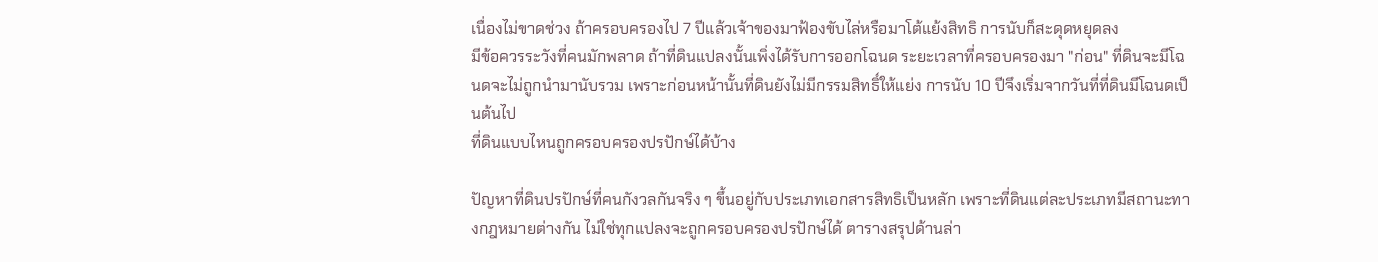เนื่องไม่ขาดช่วง ถ้าครอบครองไป 7 ปีแล้วเจ้าของมาฟ้องขับไล่หรือมาโต้แย้งสิทธิ การนับก็สะดุดหยุดลง
มีข้อควรระวังที่คนมักพลาด ถ้าที่ดินแปลงนั้นเพิ่งได้รับการออกโฉนด ระยะเวลาที่ครอบครองมา "ก่อน" ที่ดินจะมีโฉนดจะไม่ถูกนำมานับรวม เพราะก่อนหน้านั้นที่ดินยังไม่มีกรรมสิทธิ์ให้แย่ง การนับ 10 ปีจึงเริ่มจากวันที่ที่ดินมีโฉนดเป็นต้นไป
ที่ดินแบบไหนถูกครอบครองปรปักษ์ได้บ้าง

ปัญหาที่ดินปรปักษ์ที่คนกังวลกันจริง ๆ ขึ้นอยู่กับประเภทเอกสารสิทธิเป็นหลัก เพราะที่ดินแต่ละประเภทมีสถานะทางกฎหมายต่างกัน ไม่ใช่ทุกแปลงจะถูกครอบครองปรปักษ์ได้ ตารางสรุปด้านล่า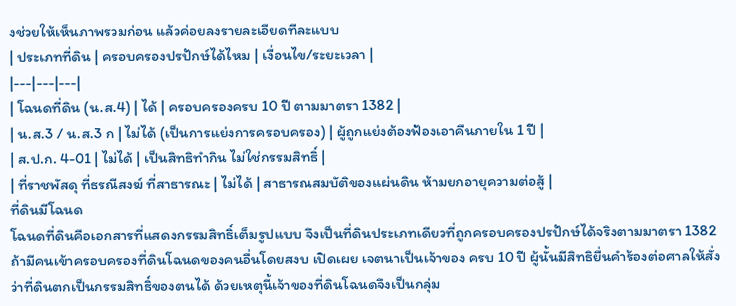งช่วยให้เห็นภาพรวมก่อน แล้วค่อยลงรายละเอียดทีละแบบ
| ประเภทที่ดิน | ครอบครองปรปักษ์ได้ไหม | เงื่อนไข/ระยะเวลา |
|---|---|---|
| โฉนดที่ดิน (น.ส.4) | ได้ | ครอบครองครบ 10 ปี ตามมาตรา 1382 |
| น.ส.3 / น.ส.3 ก | ไม่ได้ (เป็นการแย่งการครอบครอง) | ผู้ถูกแย่งต้องฟ้องเอาคืนภายใน 1 ปี |
| ส.ป.ก. 4-01 | ไม่ได้ | เป็นสิทธิทำกิน ไม่ใช่กรรมสิทธิ์ |
| ที่ราชพัสดุ ที่ธรณีสงฆ์ ที่สาธารณะ | ไม่ได้ | สาธารณสมบัติของแผ่นดิน ห้ามยกอายุความต่อสู้ |
ที่ดินมีโฉนด
โฉนดที่ดินคือเอกสารที่แสดงกรรมสิทธิ์เต็มรูปแบบ จึงเป็นที่ดินประเภทเดียวที่ถูกครอบครองปรปักษ์ได้จริงตามมาตรา 1382 ถ้ามีคนเข้าครอบครองที่ดินโฉนดของคนอื่นโดยสงบ เปิดเผย เจตนาเป็นเจ้าของ ครบ 10 ปี ผู้นั้นมีสิทธิยื่นคำร้องต่อศาลให้สั่งว่าที่ดินตกเป็นกรรมสิทธิ์ของตนได้ ด้วยเหตุนี้เจ้าของที่ดินโฉนดจึงเป็นกลุ่ม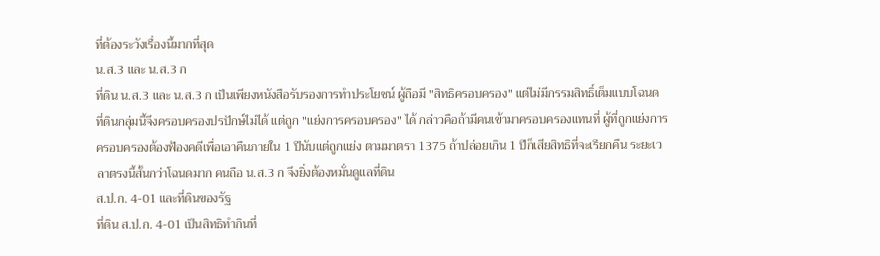ที่ต้องระวังเรื่องนี้มากที่สุด
น.ส.3 และ น.ส.3 ก
ที่ดิน น.ส.3 และ น.ส.3 ก เป็นเพียงหนังสือรับรองการทำประโยชน์ ผู้ถือมี "สิทธิครอบครอง" แต่ไม่มีกรรมสิทธิ์เต็มแบบโฉนด ที่ดินกลุ่มนี้จึงครอบครองปรปักษ์ไม่ได้ แต่ถูก "แย่งการครอบครอง" ได้ กล่าวคือถ้ามีคนเข้ามาครอบครองแทนที่ ผู้ที่ถูกแย่งการครอบครองต้องฟ้องคดีเพื่อเอาคืนภายใน 1 ปีนับแต่ถูกแย่ง ตามมาตรา 1375 ถ้าปล่อยเกิน 1 ปีก็เสียสิทธิที่จะเรียกคืน ระยะเวลาตรงนี้สั้นกว่าโฉนดมาก คนถือ น.ส.3 ก จึงยิ่งต้องหมั่นดูแลที่ดิน
ส.ป.ก. 4-01 และที่ดินของรัฐ
ที่ดิน ส.ป.ก. 4-01 เป็นสิทธิทำกินที่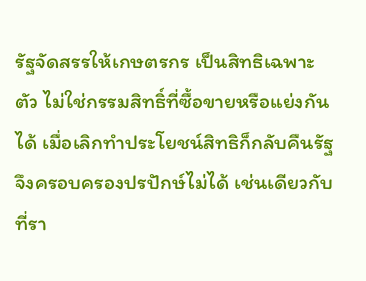รัฐจัดสรรให้เกษตรกร เป็นสิทธิเฉพาะตัว ไม่ใช่กรรมสิทธิ์ที่ซื้อขายหรือแย่งกันได้ เมื่อเลิกทำประโยชน์สิทธิก็กลับคืนรัฐ จึงครอบครองปรปักษ์ไม่ได้ เช่นเดียวกับที่รา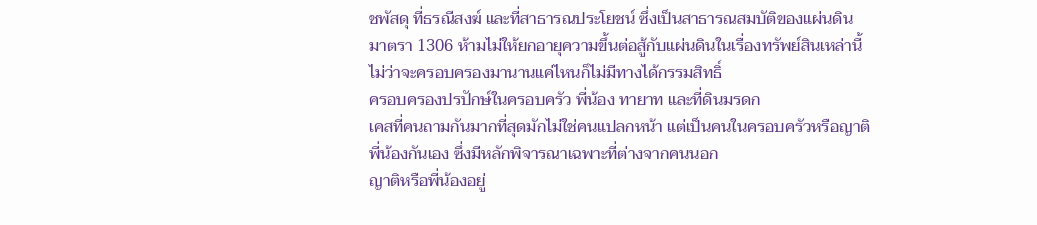ชพัสดุ ที่ธรณีสงฆ์ และที่สาธารณประโยชน์ ซึ่งเป็นสาธารณสมบัติของแผ่นดิน มาตรา 1306 ห้ามไม่ให้ยกอายุความขึ้นต่อสู้กับแผ่นดินในเรื่องทรัพย์สินเหล่านี้ ไม่ว่าจะครอบครองมานานแค่ไหนก็ไม่มีทางได้กรรมสิทธิ์
ครอบครองปรปักษ์ในครอบครัว พี่น้อง ทายาท และที่ดินมรดก
เคสที่คนถามกันมากที่สุดมักไม่ใช่คนแปลกหน้า แต่เป็นคนในครอบครัวหรือญาติพี่น้องกันเอง ซึ่งมีหลักพิจารณาเฉพาะที่ต่างจากคนนอก
ญาติหรือพี่น้องอยู่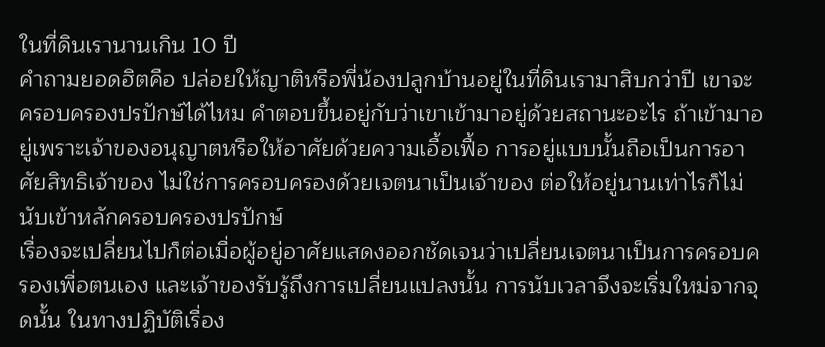ในที่ดินเรานานเกิน 10 ปี
คำถามยอดฮิตคือ ปล่อยให้ญาติหรือพี่น้องปลูกบ้านอยู่ในที่ดินเรามาสิบกว่าปี เขาจะครอบครองปรปักษ์ได้ไหม คำตอบขึ้นอยู่กับว่าเขาเข้ามาอยู่ด้วยสถานะอะไร ถ้าเข้ามาอยู่เพราะเจ้าของอนุญาตหรือให้อาศัยด้วยความเอื้อเฟื้อ การอยู่แบบนั้นถือเป็นการอาศัยสิทธิเจ้าของ ไม่ใช่การครอบครองด้วยเจตนาเป็นเจ้าของ ต่อให้อยู่นานเท่าไรก็ไม่นับเข้าหลักครอบครองปรปักษ์
เรื่องจะเปลี่ยนไปก็ต่อเมื่อผู้อยู่อาศัยแสดงออกชัดเจนว่าเปลี่ยนเจตนาเป็นการครอบครองเพื่อตนเอง และเจ้าของรับรู้ถึงการเปลี่ยนแปลงนั้น การนับเวลาจึงจะเริ่มใหม่จากจุดนั้น ในทางปฏิบัติเรื่อง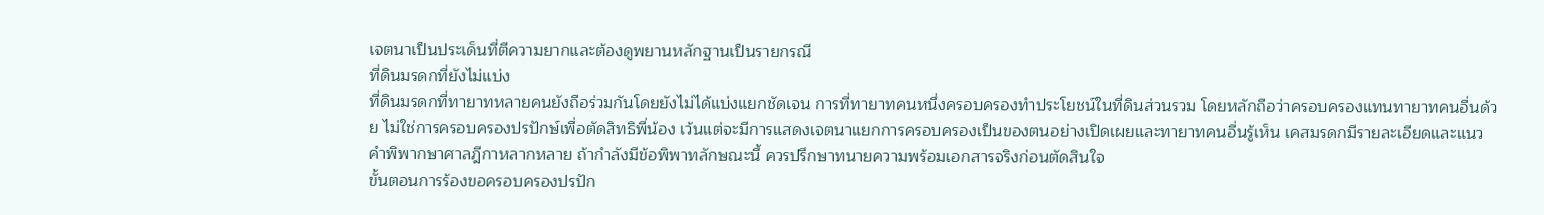เจตนาเป็นประเด็นที่ตีความยากและต้องดูพยานหลักฐานเป็นรายกรณี
ที่ดินมรดกที่ยังไม่แบ่ง
ที่ดินมรดกที่ทายาทหลายคนยังถือร่วมกันโดยยังไม่ได้แบ่งแยกชัดเจน การที่ทายาทคนหนึ่งครอบครองทำประโยชน์ในที่ดินส่วนรวม โดยหลักถือว่าครอบครองแทนทายาทคนอื่นด้วย ไม่ใช่การครอบครองปรปักษ์เพื่อตัดสิทธิพี่น้อง เว้นแต่จะมีการแสดงเจตนาแยกการครอบครองเป็นของตนอย่างเปิดเผยและทายาทคนอื่นรู้เห็น เคสมรดกมีรายละเอียดและแนวคำพิพากษาศาลฎีกาหลากหลาย ถ้ากำลังมีข้อพิพาทลักษณะนี้ ควรปรึกษาทนายความพร้อมเอกสารจริงก่อนตัดสินใจ
ขั้นตอนการร้องขอครอบครองปรปัก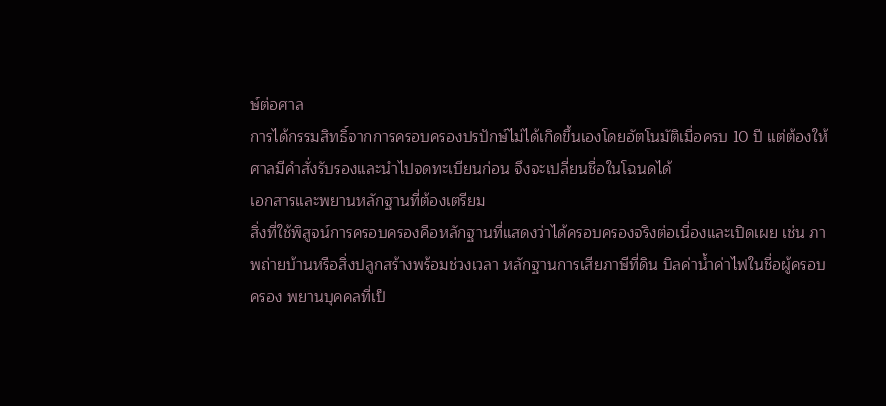ษ์ต่อศาล
การได้กรรมสิทธิ์จากการครอบครองปรปักษ์ไม่ได้เกิดขึ้นเองโดยอัตโนมัติเมื่อครบ 10 ปี แต่ต้องให้ศาลมีคำสั่งรับรองและนำไปจดทะเบียนก่อน จึงจะเปลี่ยนชื่อในโฉนดได้
เอกสารและพยานหลักฐานที่ต้องเตรียม
สิ่งที่ใช้พิสูจน์การครอบครองคือหลักฐานที่แสดงว่าได้ครอบครองจริงต่อเนื่องและเปิดเผย เช่น ภาพถ่ายบ้านหรือสิ่งปลูกสร้างพร้อมช่วงเวลา หลักฐานการเสียภาษีที่ดิน บิลค่าน้ำค่าไฟในชื่อผู้ครอบครอง พยานบุคคลที่เป็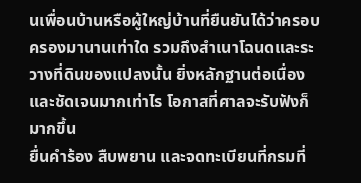นเพื่อนบ้านหรือผู้ใหญ่บ้านที่ยืนยันได้ว่าครอบครองมานานเท่าใด รวมถึงสำเนาโฉนดและระวางที่ดินของแปลงนั้น ยิ่งหลักฐานต่อเนื่องและชัดเจนมากเท่าไร โอกาสที่ศาลจะรับฟังก็มากขึ้น
ยื่นคำร้อง สืบพยาน และจดทะเบียนที่กรมที่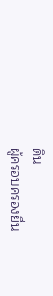ดิน
ผู้ครอบครองยื่น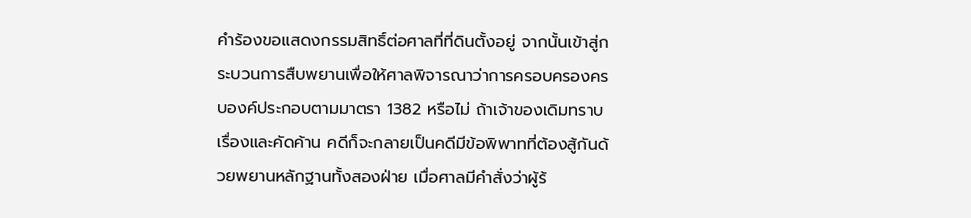คำร้องขอแสดงกรรมสิทธิ์ต่อศาลที่ที่ดินตั้งอยู่ จากนั้นเข้าสู่กระบวนการสืบพยานเพื่อให้ศาลพิจารณาว่าการครอบครองครบองค์ประกอบตามมาตรา 1382 หรือไม่ ถ้าเจ้าของเดิมทราบเรื่องและคัดค้าน คดีก็จะกลายเป็นคดีมีข้อพิพาทที่ต้องสู้กันด้วยพยานหลักฐานทั้งสองฝ่าย เมื่อศาลมีคำสั่งว่าผู้ร้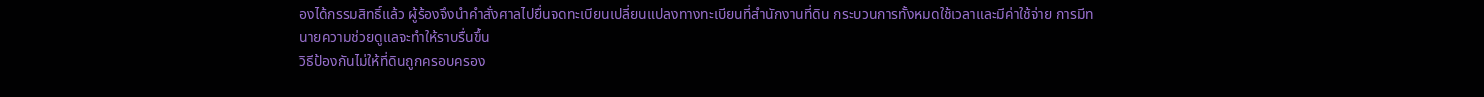องได้กรรมสิทธิ์แล้ว ผู้ร้องจึงนำคำสั่งศาลไปยื่นจดทะเบียนเปลี่ยนแปลงทางทะเบียนที่สำนักงานที่ดิน กระบวนการทั้งหมดใช้เวลาและมีค่าใช้จ่าย การมีทนายความช่วยดูแลจะทำให้ราบรื่นขึ้น
วิธีป้องกันไม่ให้ที่ดินถูกครอบครอง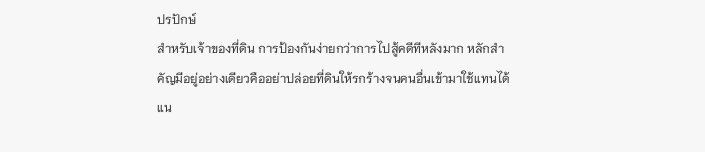ปรปักษ์
สำหรับเจ้าของที่ดิน การป้องกันง่ายกว่าการไปสู้คดีทีหลังมาก หลักสำคัญมีอยู่อย่างเดียวคืออย่าปล่อยที่ดินให้รกร้างจนคนอื่นเข้ามาใช้แทนได้ แน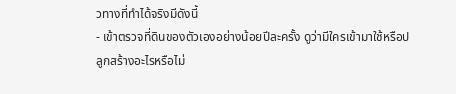วทางที่ทำได้จริงมีดังนี้
- เข้าตรวจที่ดินของตัวเองอย่างน้อยปีละครั้ง ดูว่ามีใครเข้ามาใช้หรือปลูกสร้างอะไรหรือไม่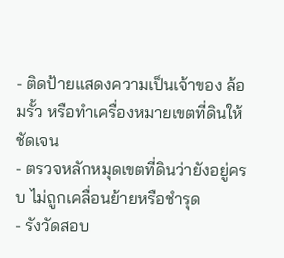- ติดป้ายแสดงความเป็นเจ้าของ ล้อมรั้ว หรือทำเครื่องหมายเขตที่ดินให้ชัดเจน
- ตรวจหลักหมุดเขตที่ดินว่ายังอยู่ครบ ไม่ถูกเคลื่อนย้ายหรือชำรุด
- รังวัดสอบ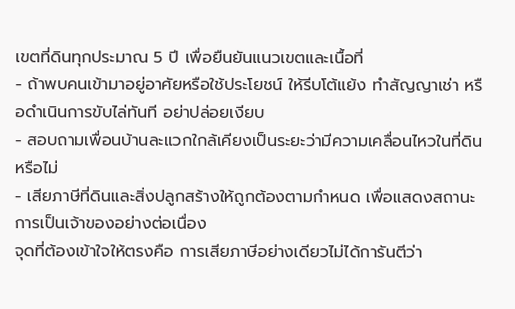เขตที่ดินทุกประมาณ 5 ปี เพื่อยืนยันแนวเขตและเนื้อที่
- ถ้าพบคนเข้ามาอยู่อาศัยหรือใช้ประโยชน์ ให้รีบโต้แย้ง ทำสัญญาเช่า หรือดำเนินการขับไล่ทันที อย่าปล่อยเงียบ
- สอบถามเพื่อนบ้านละแวกใกล้เคียงเป็นระยะว่ามีความเคลื่อนไหวในที่ดินหรือไม่
- เสียภาษีที่ดินและสิ่งปลูกสร้างให้ถูกต้องตามกำหนด เพื่อแสดงสถานะการเป็นเจ้าของอย่างต่อเนื่อง
จุดที่ต้องเข้าใจให้ตรงคือ การเสียภาษีอย่างเดียวไม่ได้การันตีว่า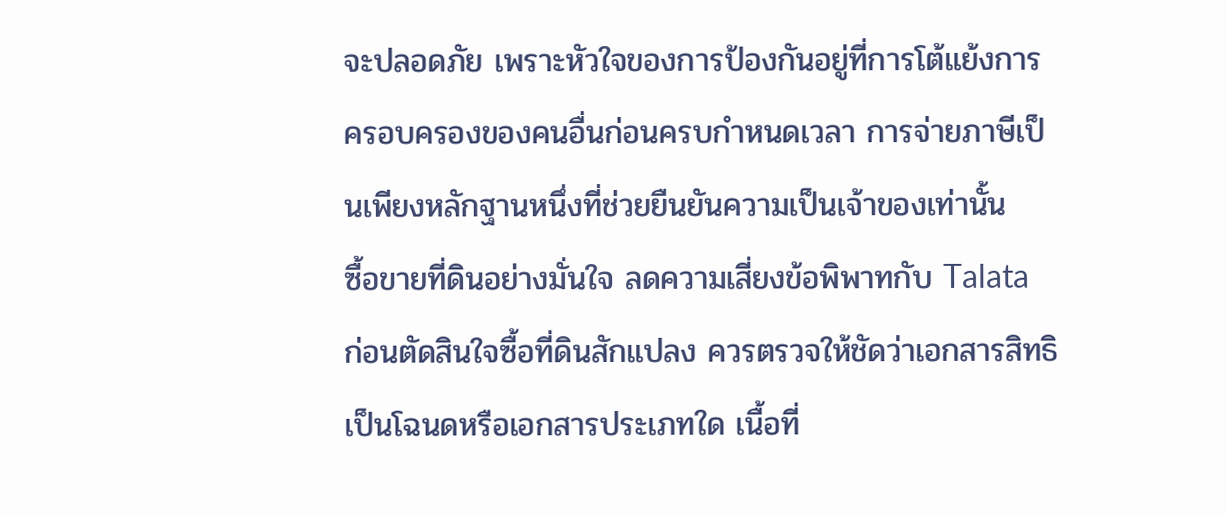จะปลอดภัย เพราะหัวใจของการป้องกันอยู่ที่การโต้แย้งการครอบครองของคนอื่นก่อนครบกำหนดเวลา การจ่ายภาษีเป็นเพียงหลักฐานหนึ่งที่ช่วยยืนยันความเป็นเจ้าของเท่านั้น
ซื้อขายที่ดินอย่างมั่นใจ ลดความเสี่ยงข้อพิพาทกับ Talata
ก่อนตัดสินใจซื้อที่ดินสักแปลง ควรตรวจให้ชัดว่าเอกสารสิทธิเป็นโฉนดหรือเอกสารประเภทใด เนื้อที่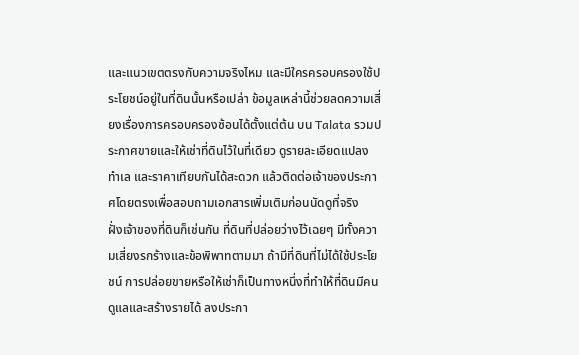และแนวเขตตรงกับความจริงไหม และมีใครครอบครองใช้ประโยชน์อยู่ในที่ดินนั้นหรือเปล่า ข้อมูลเหล่านี้ช่วยลดความเสี่ยงเรื่องการครอบครองซ้อนได้ตั้งแต่ต้น บน Talata รวมประกาศขายและให้เช่าที่ดินไว้ในที่เดียว ดูรายละเอียดแปลง ทำเล และราคาเทียบกันได้สะดวก แล้วติดต่อเจ้าของประกาศโดยตรงเพื่อสอบถามเอกสารเพิ่มเติมก่อนนัดดูที่จริง
ฝั่งเจ้าของที่ดินก็เช่นกัน ที่ดินที่ปล่อยว่างไว้เฉยๆ มีทั้งความเสี่ยงรกร้างและข้อพิพาทตามมา ถ้ามีที่ดินที่ไม่ได้ใช้ประโยชน์ การปล่อยขายหรือให้เช่าก็เป็นทางหนึ่งที่ทำให้ที่ดินมีคนดูแลและสร้างรายได้ ลงประกา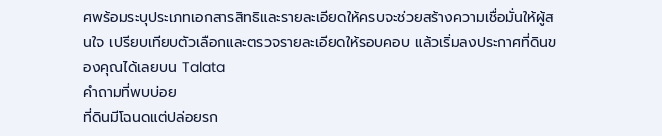ศพร้อมระบุประเภทเอกสารสิทธิและรายละเอียดให้ครบจะช่วยสร้างความเชื่อมั่นให้ผู้สนใจ เปรียบเทียบตัวเลือกและตรวจรายละเอียดให้รอบคอบ แล้วเริ่มลงประกาศที่ดินของคุณได้เลยบน Talata
คำถามที่พบบ่อย
ที่ดินมีโฉนดแต่ปล่อยรก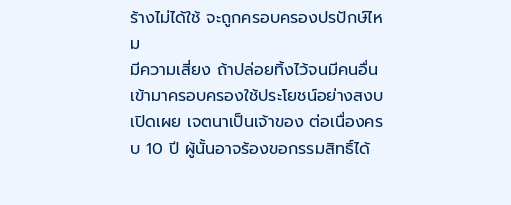ร้างไม่ได้ใช้ จะถูกครอบครองปรปักษ์ไหม
มีความเสี่ยง ถ้าปล่อยทิ้งไว้จนมีคนอื่นเข้ามาครอบครองใช้ประโยชน์อย่างสงบ เปิดเผย เจตนาเป็นเจ้าของ ต่อเนื่องครบ 10 ปี ผู้นั้นอาจร้องขอกรรมสิทธิ์ได้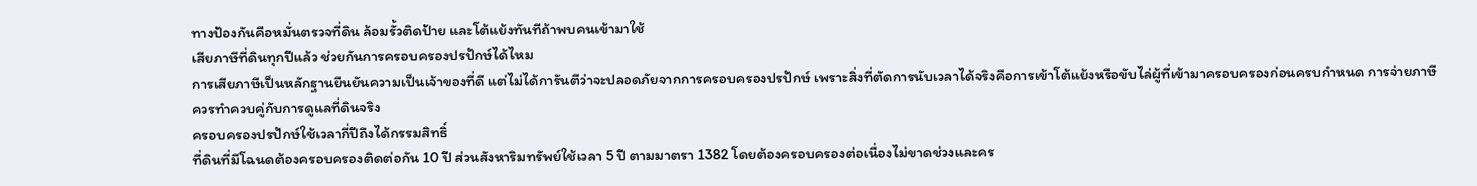ทางป้องกันคือหมั่นตรวจที่ดิน ล้อมรั้วติดป้าย และโต้แย้งทันทีถ้าพบคนเข้ามาใช้
เสียภาษีที่ดินทุกปีแล้ว ช่วยกันการครอบครองปรปักษ์ได้ไหม
การเสียภาษีเป็นหลักฐานยืนยันความเป็นเจ้าของที่ดี แต่ไม่ได้การันตีว่าจะปลอดภัยจากการครอบครองปรปักษ์ เพราะสิ่งที่ตัดการนับเวลาได้จริงคือการเข้าโต้แย้งหรือขับไล่ผู้ที่เข้ามาครอบครองก่อนครบกำหนด การจ่ายภาษีควรทำควบคู่กับการดูแลที่ดินจริง
ครอบครองปรปักษ์ใช้เวลากี่ปีถึงได้กรรมสิทธิ์
ที่ดินที่มีโฉนดต้องครอบครองติดต่อกัน 10 ปี ส่วนสังหาริมทรัพย์ใช้เวลา 5 ปี ตามมาตรา 1382 โดยต้องครอบครองต่อเนื่องไม่ขาดช่วงและคร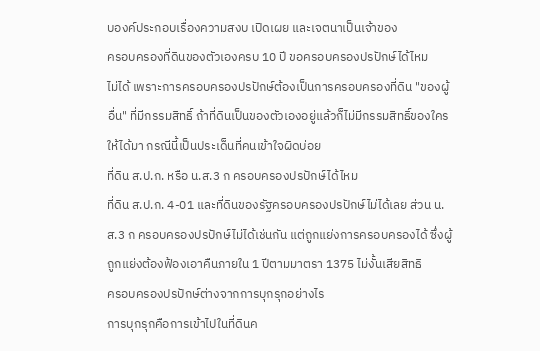บองค์ประกอบเรื่องความสงบ เปิดเผย และเจตนาเป็นเจ้าของ
ครอบครองที่ดินของตัวเองครบ 10 ปี ขอครอบครองปรปักษ์ได้ไหม
ไม่ได้ เพราะการครอบครองปรปักษ์ต้องเป็นการครอบครองที่ดิน "ของผู้อื่น" ที่มีกรรมสิทธิ์ ถ้าที่ดินเป็นของตัวเองอยู่แล้วก็ไม่มีกรรมสิทธิ์ของใครให้ได้มา กรณีนี้เป็นประเด็นที่คนเข้าใจผิดบ่อย
ที่ดิน ส.ป.ก. หรือ น.ส.3 ก ครอบครองปรปักษ์ได้ไหม
ที่ดิน ส.ป.ก. 4-01 และที่ดินของรัฐครอบครองปรปักษ์ไม่ได้เลย ส่วน น.ส.3 ก ครอบครองปรปักษ์ไม่ได้เช่นกัน แต่ถูกแย่งการครอบครองได้ ซึ่งผู้ถูกแย่งต้องฟ้องเอาคืนภายใน 1 ปีตามมาตรา 1375 ไม่งั้นเสียสิทธิ
ครอบครองปรปักษ์ต่างจากการบุกรุกอย่างไร
การบุกรุกคือการเข้าไปในที่ดินค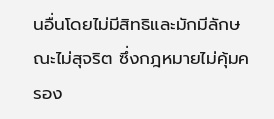นอื่นโดยไม่มีสิทธิและมักมีลักษณะไม่สุจริต ซึ่งกฎหมายไม่คุ้มครอง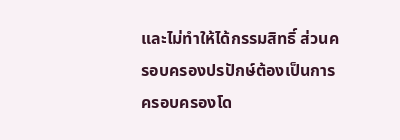และไม่ทำให้ได้กรรมสิทธิ์ ส่วนครอบครองปรปักษ์ต้องเป็นการครอบครองโด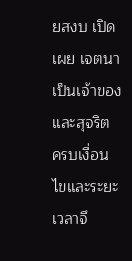ยสงบ เปิดเผย เจตนาเป็นเจ้าของ และสุจริต ครบเงื่อนไขและระยะเวลาจึ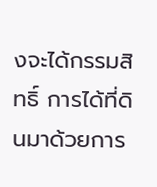งจะได้กรรมสิทธิ์ การได้ที่ดินมาด้วยการ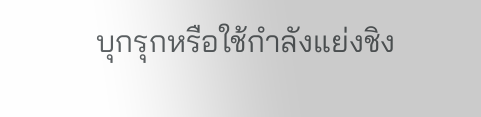บุกรุกหรือใช้กำลังแย่งชิง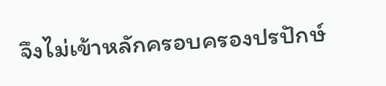จึงไม่เข้าหลักครอบครองปรปักษ์